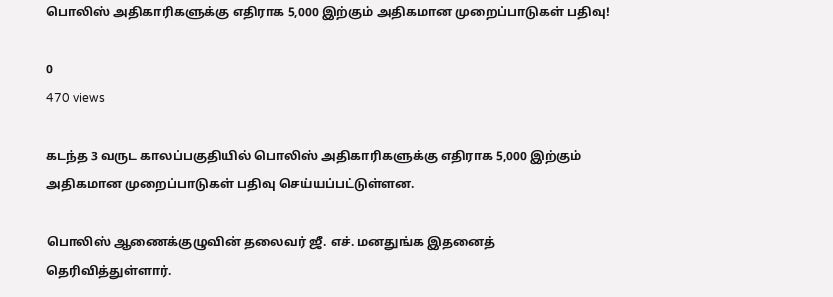பொலிஸ் அதிகாரிகளுக்கு எதிராக 5,000 இற்கும் அதிகமான முறைப்பாடுகள் பதிவு!

0
470 views

கடந்த 3 வருட காலப்பகுதியில் பொலிஸ் அதிகாரிகளுக்கு எதிராக 5,000 இற்கும் அதிகமான முறைப்பாடுகள் பதிவு செய்யப்பட்டுள்ளன.

பொலிஸ் ஆணைக்குழுவின் தலைவர் ஜீ. எச். மனதுங்க இதனைத் தெரிவித்துள்ளார்.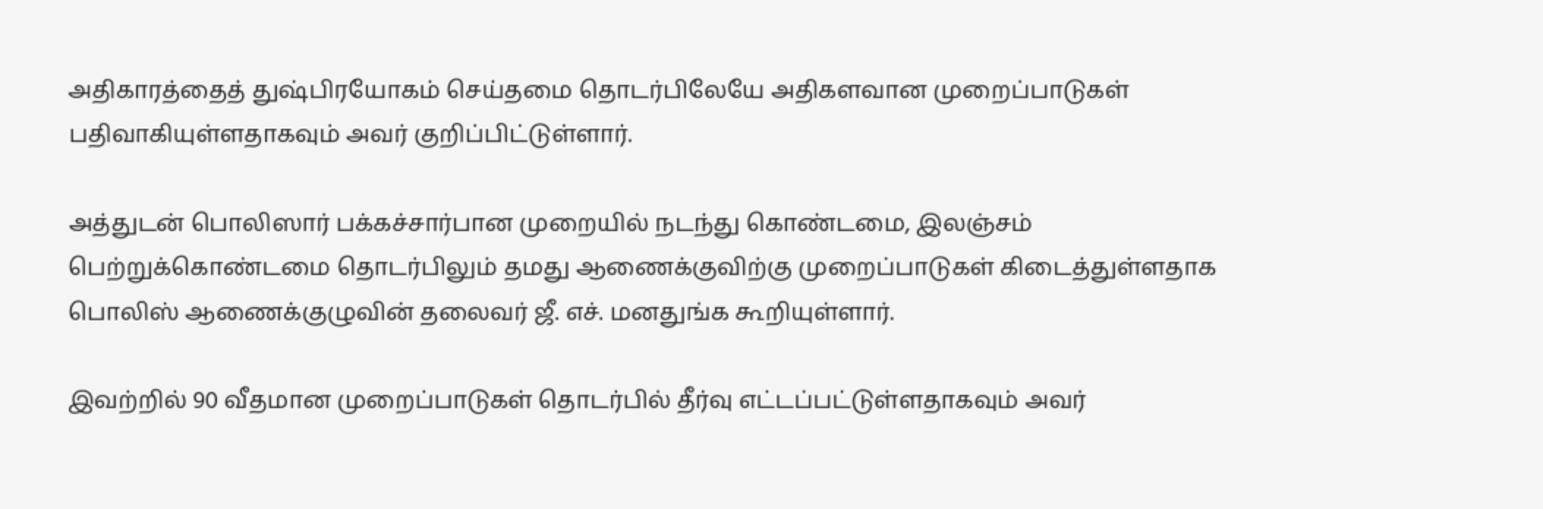அதிகாரத்தைத் துஷ்பிரயோகம் செய்தமை தொடர்பிலேயே அதிகளவான முறைப்பாடுகள் பதிவாகியுள்ளதாகவும் அவர் குறிப்பிட்டுள்ளார்.

அத்துடன் பொலிஸார் பக்கச்சார்பான முறையில் நடந்து கொண்டமை, இலஞ்சம் பெற்றுக்கொண்டமை தொடர்பிலும் தமது ஆணைக்குவிற்கு முறைப்பாடுகள் கிடைத்துள்ளதாக பொலிஸ் ஆணைக்குழுவின் தலைவர் ஜீ. எச். மனதுங்க கூறியுள்ளார்.

இவற்றில் 90 வீதமான முறைப்பாடுகள் தொடர்பில் தீர்வு எட்டப்பட்டுள்ளதாகவும் அவர்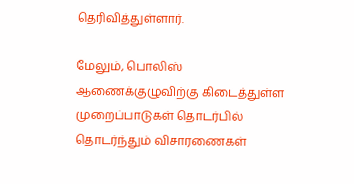தெரிவித்துள்ளார்.

மேலும், பொலிஸ் ஆணைக்குழுவிற்கு கிடைத்துள்ள முறைப்பாடுகள் தொடர்பில் தொடர்ந்தும் விசாரணைகள்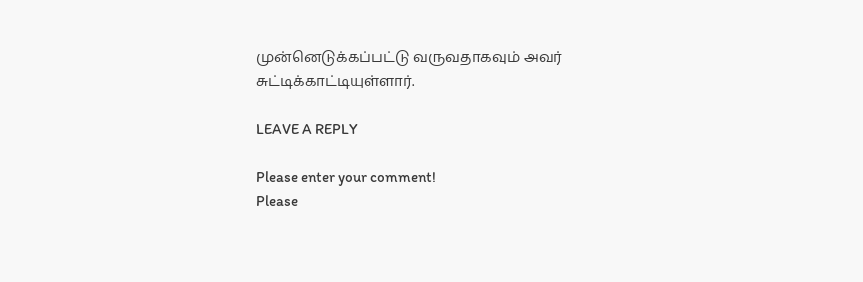முன்னெடுக்கப்பட்டு வருவதாகவும் அவர் சுட்டிக்காட்டியுள்ளார்.

LEAVE A REPLY

Please enter your comment!
Please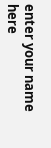enter your name here